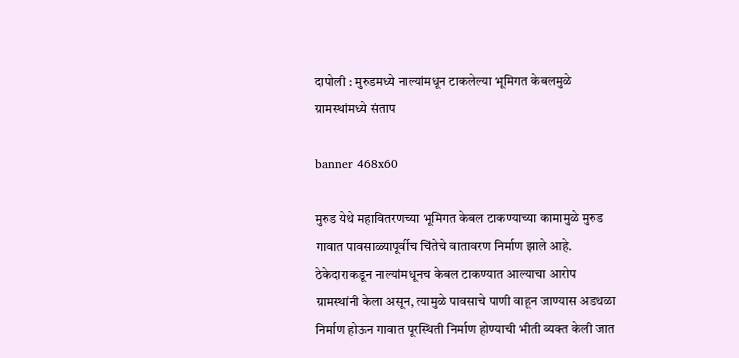दापोली : मुरुडमध्ये नाल्यांमधून टाकलेल्या भूमिगत केबलमुळे ग्रामस्थांमध्ये संताप

banner 468x60

मुरुड येथे महावितरणच्या भूमिगत केबल टाकण्याच्या कामामुळे मुरुड गावात पावसाळ्यापूर्वीच चिंतेचे वातावरण निर्माण झाले आहे. ठेकेदाराकडून नाल्यांमधूनच केबल टाकण्यात आल्याचा आरोप ग्रामस्थांनी केला असून, त्यामुळे पावसाचे पाणी वाहून जाण्यास अडथळा निर्माण होऊन गावात पूरस्थिती निर्माण होण्याची भीती व्यक्त केली जात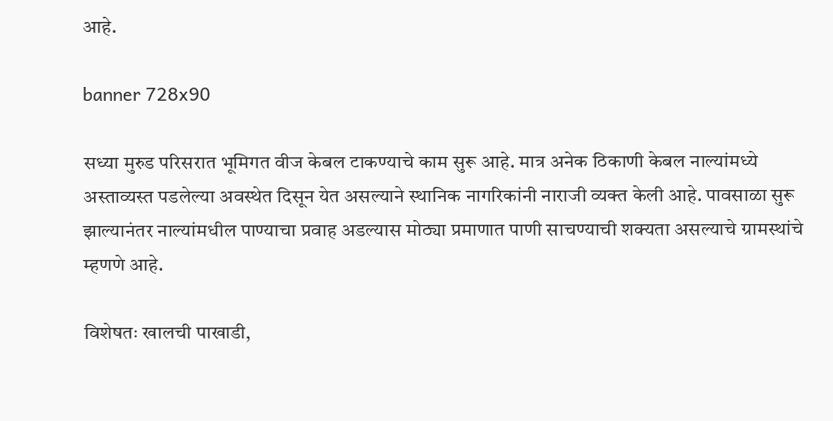आहे.

banner 728x90

सध्या मुरुड परिसरात भूमिगत वीज केबल टाकण्याचे काम सुरू आहे. मात्र अनेक ठिकाणी केबल नाल्यांमध्ये अस्ताव्यस्त पडलेल्या अवस्थेत दिसून येत असल्याने स्थानिक नागरिकांनी नाराजी व्यक्त केली आहे. पावसाळा सुरू झाल्यानंतर नाल्यांमधील पाण्याचा प्रवाह अडल्यास मोठ्या प्रमाणात पाणी साचण्याची शक्यता असल्याचे ग्रामस्थांचे म्हणणे आहे.

विशेषतः खालची पाखाडी,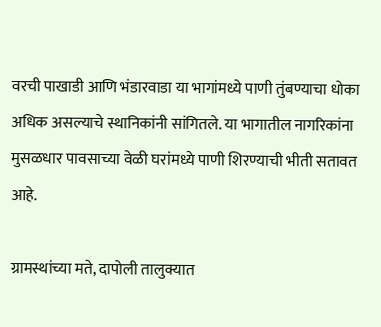वरची पाखाडी आणि भंडारवाडा या भागांमध्ये पाणी तुंबण्याचा धोका अधिक असल्याचे स्थानिकांनी सांगितले. या भागातील नागरिकांना मुसळधार पावसाच्या वेळी घरांमध्ये पाणी शिरण्याची भीती सतावत आहे.

ग्रामस्थांच्या मते, दापोली तालुक्यात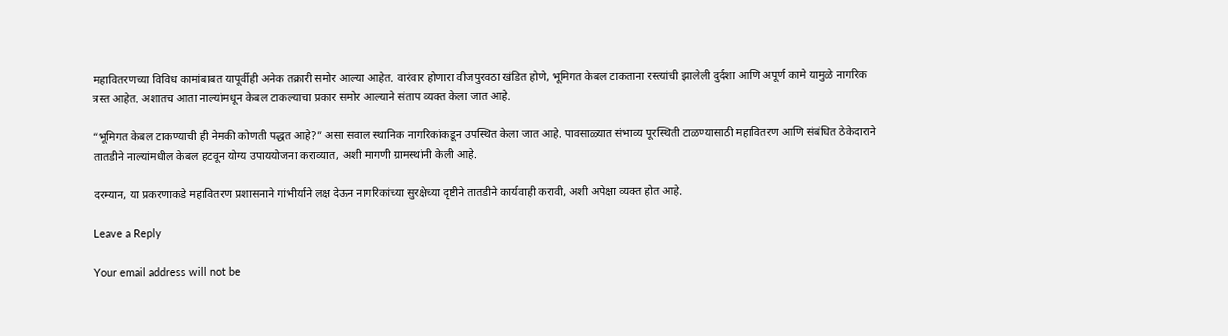महावितरणच्या विविध कामांबाबत यापूर्वीही अनेक तक्रारी समोर आल्या आहेत. वारंवार होणारा वीजपुरवठा खंडित होणे, भूमिगत केबल टाकताना रस्त्यांची झालेली दुर्दशा आणि अपूर्ण कामे यामुळे नागरिक त्रस्त आहेत. अशातच आता नाल्यांमधून केबल टाकल्याचा प्रकार समोर आल्याने संताप व्यक्त केला जात आहे.

“भूमिगत केबल टाकण्याची ही नेमकी कोणती पद्धत आहे?” असा सवाल स्थानिक नागरिकांकडून उपस्थित केला जात आहे. पावसाळ्यात संभाव्य पूरस्थिती टाळण्यासाठी महावितरण आणि संबंधित ठेकेदाराने तातडीने नाल्यांमधील केबल हटवून योग्य उपाययोजना कराव्यात, अशी मागणी ग्रामस्थांनी केली आहे.

दरम्यान, या प्रकरणाकडे महावितरण प्रशासनाने गांभीर्याने लक्ष देऊन नागरिकांच्या सुरक्षेच्या दृष्टीने तातडीने कार्यवाही करावी, अशी अपेक्षा व्यक्त होत आहे.

Leave a Reply

Your email address will not be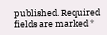published. Required fields are marked *